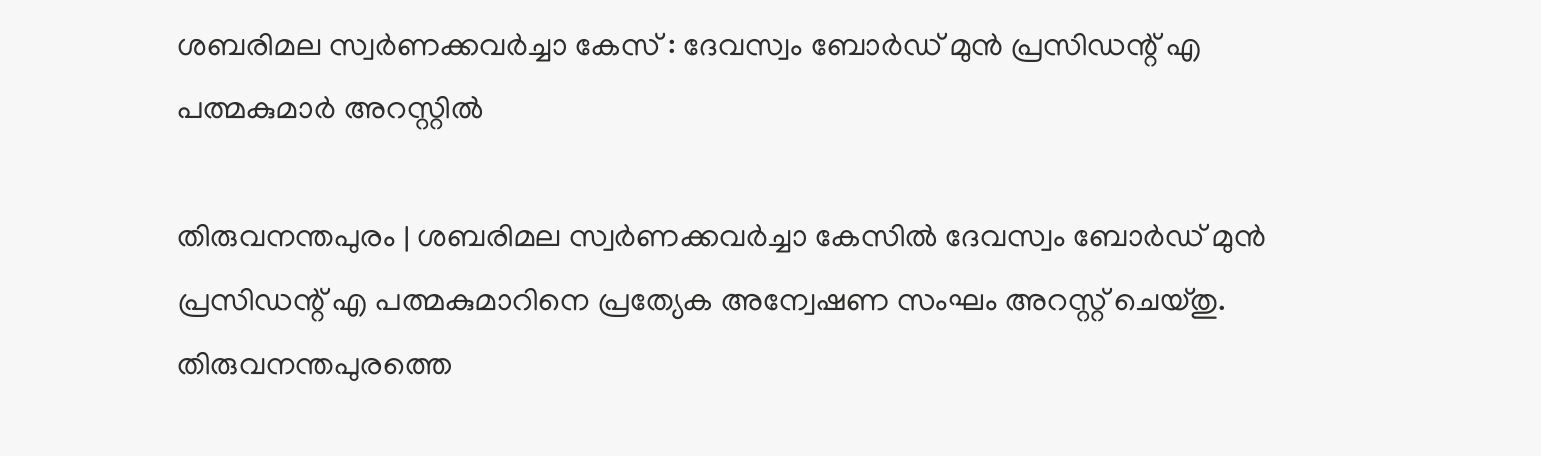ശബരിമല സ്വര്‍ണക്കവര്‍ച്ചാ കേസ് : ദേവസ്വം ബോര്‍ഡ് മുന്‍ പ്രസിഡന്റ് എ പത്മകുമാർ അറസ്റ്റിൽ

തിരുവനന്തപുരം | ശബരിമല സ്വര്‍ണക്കവര്‍ച്ചാ കേസില്‍ ദേവസ്വം ബോര്‍ഡ് മുന്‍ പ്രസിഡന്റ് എ പത്മകുമാറിനെ പ്രത്യേക അന്വേഷണ സംഘം അറസ്റ്റ് ചെയ്തു. തിരുവനന്തപുരത്തെ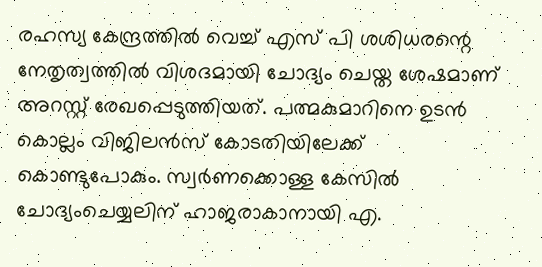രഹസ്യ കേന്ദ്രത്തില്‍ വെച്ച് എസ് പി ശശിധരന്റെ നേതൃത്വത്തിൽ വിശദമായി ചോദ്യം ചെയ്ത ശേഷമാണ് അറസ്റ്റ് രേഖപ്പെടുത്തിയത്. പത്മകുമാറിനെ ഉടൻ കൊല്ലം വിജിലൻസ് കോടതിയിലേക്ക് കൊണ്ടുപോകും. സ്വര്‍ണക്കൊള്ള കേസില്‍ ചോദ്യംചെയ്യലിന് ഹാജരാകാനായി എ.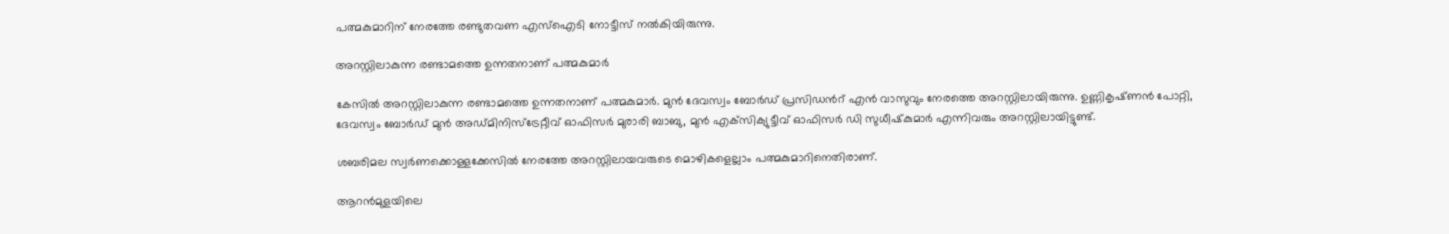പത്മകുമാറിന് നേരത്തേ രണ്ടുതവണ എസ്‌ഐടി നോട്ടീസ് നല്‍കിയിരുന്നു.

അറസ്റ്റിലാകുന്ന രണ്ടാമത്തെ ഉന്നതനാണ് പത്മകുമാർ

കേസിൽ അറസ്റ്റിലാകുന്ന രണ്ടാമത്തെ ഉന്നതനാണ് പത്മകുമാർ. മുൻ ദേവസ്വം ബോർഡ് പ്രസിഡന്‍റ് എൻ വാസുവും നേരത്തെ അറസ്റ്റിലായിരുന്നു. ഉണ്ണികൃഷ്‌ണൻ പോറ്റി, ദേവസ്വം ബോര്‍ഡ് മുന്‍ അഡ്‌മിനിസ്ട്രേറ്റീവ് ഓഫിസര്‍ മുരാരി ബാബു, മുന്‍ എക്‌സിക്യുട്ടീവ് ഓഫിസര്‍ ഡി സുധീഷ്‌കുമാര്‍ എന്നിവരും അറസ്റ്റിലായിട്ടുണ്ട്.

ശബരിമല സ്വര്‍ണക്കൊള്ളക്കേസില്‍ നേരത്തേ അറസ്റ്റിലായവരുടെ മൊഴികളെല്ലാം പത്മകുമാറിനെതിരാണ്.

ആറന്‍മുളയിലെ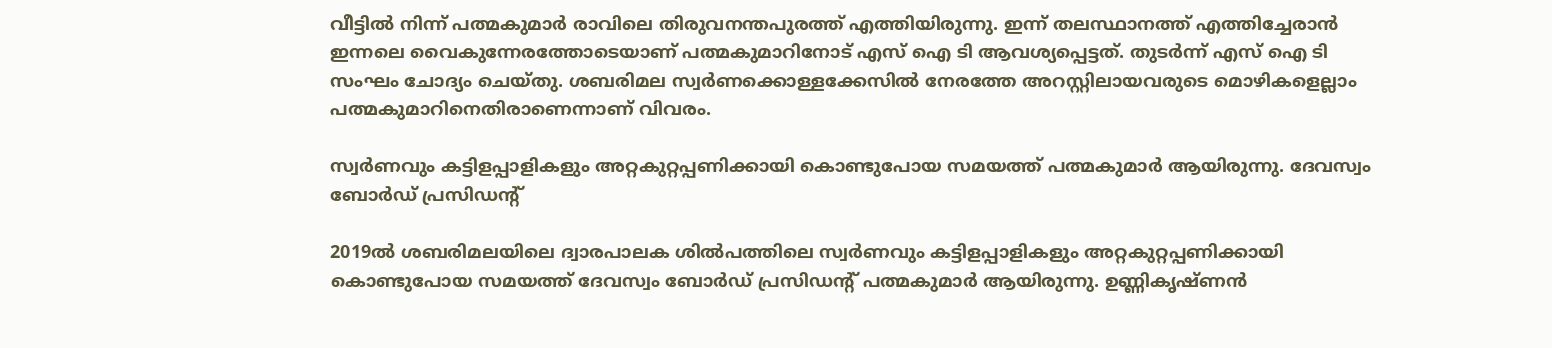വീട്ടില്‍ നിന്ന് പത്മകുമാര്‍ രാവിലെ തിരുവനന്തപുരത്ത് എത്തിയിരുന്നു. ഇന്ന് തലസ്ഥാനത്ത് എത്തിച്ചേരാന്‍ ഇന്നലെ വൈകുന്നേരത്തോടെയാണ് പത്മകുമാറിനോട് എസ് ഐ ടി ആവശ്യപ്പെട്ടത്. തുടര്‍ന്ന് എസ് ഐ ടി സംഘം ചോദ്യം ചെയ്തു. ശബരിമല സ്വര്‍ണക്കൊള്ളക്കേസില്‍ നേരത്തേ അറസ്റ്റിലായവരുടെ മൊഴികളെല്ലാം പത്മകുമാറിനെതിരാണെന്നാണ് വിവരം.

സ്വർണവും കട്ടിളപ്പാളികളും അറ്റകുറ്റപ്പണിക്കായി കൊണ്ടുപോയ സമയത്ത് പത്മകുമാർ ആയിരുന്നു. ദേവസ്വം ബോർഡ് പ്രസിഡന്റ്

2019ൽ ശബരിമലയിലെ ദ്വാരപാലക ശിൽപത്തിലെ സ്വർണവും കട്ടിളപ്പാളികളും അറ്റകുറ്റപ്പണിക്കായി കൊണ്ടുപോയ സമയത്ത് ദേവസ്വം ബോർഡ് പ്രസിഡന്റ് പത്മകുമാർ ആയിരുന്നു. ഉണ്ണികൃഷ്ണൻ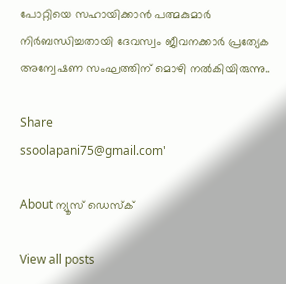പോറ്റിയെ സഹായിക്കാൻ പത്മകുമാർ നിർബന്ധിച്ചതായി ദേവസ്വം ജീവനക്കാർ പ്രത്യേക അന്വേഷണ സംഘത്തിന് മൊഴി നൽകിയിരുന്നു..

Share
ssoolapani75@gmail.com'

About ന്യൂസ് ഡെസ്ക്

View all posts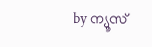by ന്യൂസ്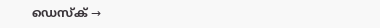ഡെസ്ക് →